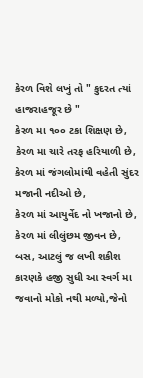કેરળ વિશે લખું તો " કુદરત ત્યાં હાજરાહજૂર છે "
કેરળ મા ૧૦૦ ટકા શિક્ષણ છે,
કેરળ મા ચારે તરફ હરિયાળી છે,
કેરળ માં જંગલોમાંથી વહેતી સુંદર મજાની નદીઓ છે,
કેરળ માં આયુર્વેદ નો ખજાનો છે,
કેરળ માં લીલુંછમ જીવન છે,
બસ, આટલું જ લખી શકીશ કારણકે હજી સુધી આ સ્વર્ગ મા જવાનો મોકો નથી મળ્યો,જેનો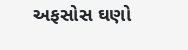અફસોસ ઘણો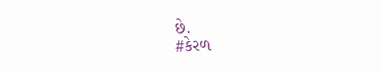છે.
#કેરળ